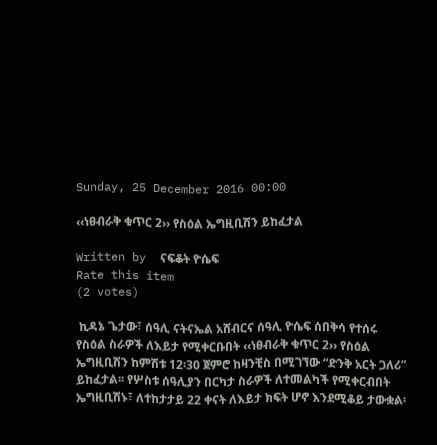Sunday, 25 December 2016 00:00

‹‹ነፀብራቅ ቁጥር 2›› የስዕል ኤግዚቢሽን ይከፈታል

Written by  ናፍቆት ዮሴፍ
Rate this item
(2 votes)

 ኪዳኔ ጌታው፣ ሰዓሊ ናትናኤል አሸብርና ሰዓሊ ዮሴፍ ሰበቅሳ የተሰሩ የስዕል ስራዎች ለእይታ የሚቀርቡበት ‹‹ነፀብራቅ ቁጥር 2›› የስዕል ኤግዚቢሽን ከምሽቱ 12፡30 ጀምሮ ከዛንቺስ በሚገኘው “ድንቅ አርት ጋለሪ” ይከፈታል፡፡ የሦስቱ ሰዓሊያን በርካታ ስራዎች ለተመልካች የሚቀርብበት ኤግዚቢሽኑ፣ ለተከታታይ 22 ቀናት ለእይታ ክፍት ሆኖ እንደሚቆይ ታውቋል፡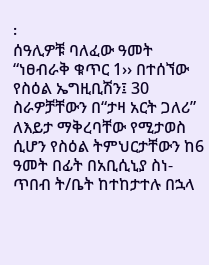፡
ሰዓሊዎቹ ባለፈው ዓመት “ነፀብራቅ ቁጥር 1›› በተሰኘው የስዕል ኤግዚቢሽን፤ 30 ስራዎቻቸውን በ“ታዛ አርት ጋለሪ” ለእይታ ማቅረባቸው የሚታወስ ሲሆን የስዕል ትምህርታቸውን ከ6 ዓመት በፊት በአቢሲኒያ ስነ- ጥበብ ት/ቤት ከተከታተሉ በኋላ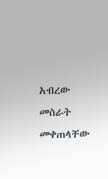አብረው መስራት መቀጠላቸው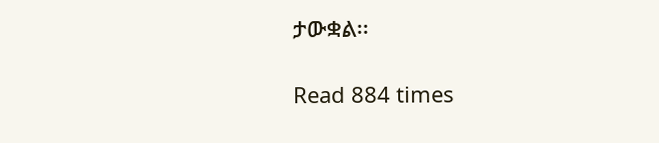ታውቋል፡፡

Read 884 times